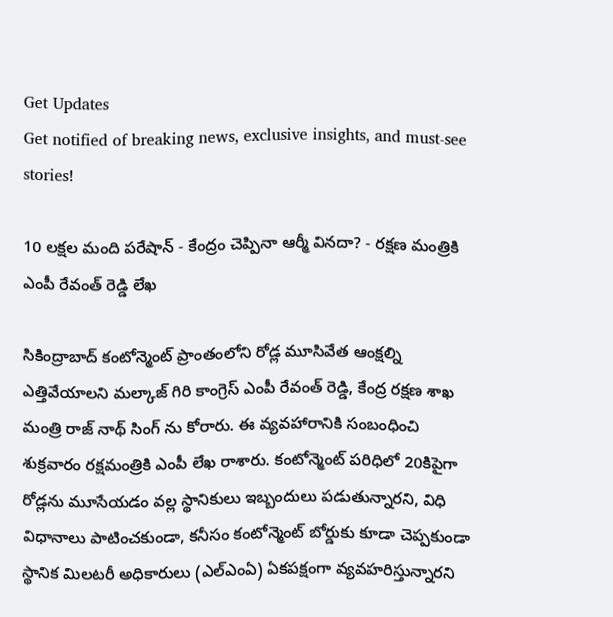Get Updates
Get notified of breaking news, exclusive insights, and must-see stories!

10 లక్షల మంది పరేషాన్ - కేంద్రం చెప్పినా ఆర్మీ వినదా? - రక్షణ మంత్రికి ఎంపీ రేవంత్ రెడ్డి లేఖ

సికింద్రాబాద్‌ కంటోన్మెంట్‌ ప్రాంతంలోని రోడ్ల మూసివేత ఆంక్షల్ని ఎత్తివేయాలని మల్కాజ్ గిరి కాంగ్రెస్ ఎంపీ రేవంత్ రెడ్డి, కేంద్ర రక్షణ శాఖ మంత్రి రాజ్ నాథ్ సింగ్ ను కోరారు. ఈ వ్యవహారానికి సంబంధించి శుక్రవారం రక్షమంత్రికి ఎంపీ లేఖ రాశారు. కంటోన్మెంట్‌ పరిధిలో 20కిపైగా రోడ్లను మూసేయడం వల్ల స్థానికులు ఇబ్బందులు పడుతున్నారని, విధి విధానాలు పాటించకుండా, కనీసం కంటోన్మెంట్ బోర్డుకు కూడా చెప్పకుండా స్థానిక మిలటరీ అధికారులు (ఎల్‌ఎంఏ) ఏకపక్షంగా వ్యవహరిస్తున్నారని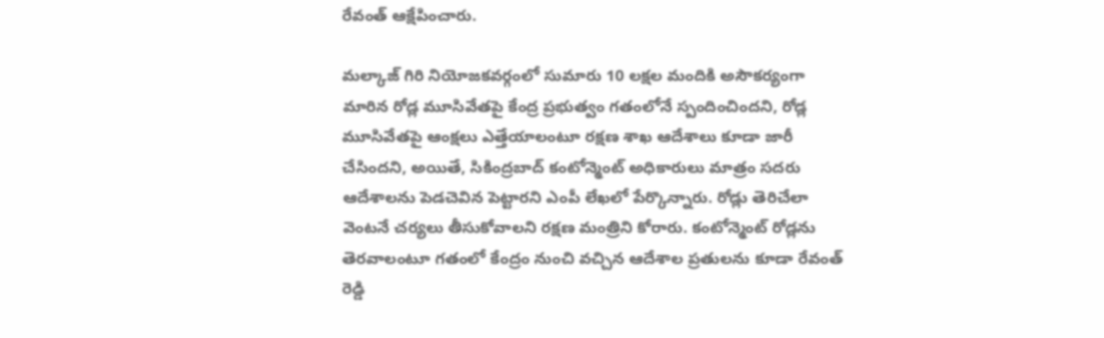రేవంత్ ఆక్షేపించారు.

మల్కాజ్ గిరి నియోజకవర్గంలో సుమారు 10 లక్షల మందికి అసౌకర్యంగా మారిన రోడ్ల మూసివేతపై కేంద్ర ప్రభుత్వం గతంలోనే స్పందించిందని, రోడ్ల మూసివేతపై ఆంక్షలు ఎత్తేయాలంటూ రక్షణ శాఖ ఆదేశాలు కూడా జారీ చేసిందని, అయితే, సికింద్రబాద్ కంటోన్మెంట్ అధికారులు మాత్రం సదరు ఆదేశాలను పెడచెవిన పెట్టారని ఎంపీ లేఖలో పేర్కొన్నారు. రోడ్లు తెరిచేలా వెంటనే చర్యలు తీసుకోవాలని రక్షణ మంత్రిని కోరారు. కంటోన్మెంట్ రోడ్లను తెరవాలంటూ గతంలో కేంద్రం నుంచి వచ్చిన ఆదేశాల ప్రతులను కూడా రేవంత్ రెడ్డి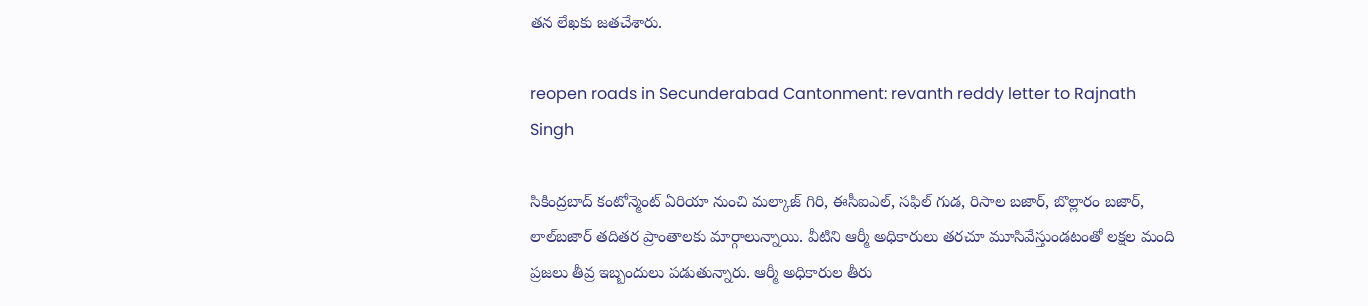తన లేఖకు జతచేశారు.

reopen roads in Secunderabad Cantonment: revanth reddy letter to Rajnath Singh

సికింద్రబాద్ కంటోన్మెంట్ ఏరియా నుంచి మల్కాజ్ గిరి, ఈసీఐఎల్, సఫిల్ గుడ, రిసాల బజార్, బొల్లారం బజార్, లాల్‌బజార్‌ తదితర ప్రాంతాలకు మార్గాలున్నాయి. వీటిని ఆర్మీ అధికారులు తరచూ మూసివేస్తుండటంతో లక్షల మంది ప్రజలు తీవ్ర ఇబ్బందులు పడుతున్నారు. ఆర్మీ అధికారుల తీరు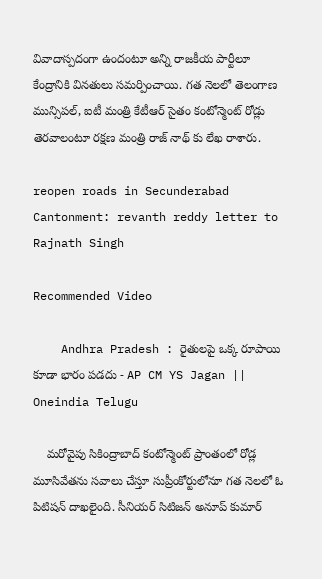వివాదాస్పదంగా ఉందంటూ అన్ని రాజకీయ పార్టీలూ కేంద్రానికి వినతులు సమర్పించాయి. గత నెలలో తెలంగాణ మున్సిపల్, ఐటీ మంత్రి కేటీఆర్ సైతం కంటోన్మెంట్ రోడ్లు తెరవాలంటూ రక్షణ మంత్రి రాజ్ నాథ్ కు లేఖ రాశారు.

reopen roads in Secunderabad Cantonment: revanth reddy letter to Rajnath Singh

Recommended Video

    Andhra Pradesh : రైతులపై ఒక్క రూపాయి కూడా భారం పడదు - AP CM YS Jagan || Oneindia Telugu

    మరోవైపు సికింద్రాబాద్ కంటోన్మెంట్ ప్రాంతంలో రోడ్ల మూసివేతను సవాలు చేస్తూ సుప్రీంకోర్టులోనూ గత నెలలో ఓ పిటిషన్ దాఖలైంది. సీనియర్ సిటిజన్ అనూప్ కుమార్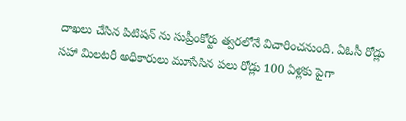దాఖలు చేసిన పిటిషన్ ను సుప్రీంకోర్టు త్వరలోనే విచారించనుంది. ఏఓసీ రోడ్లు సహా మిలటరీ అధికారులు మూసేసిన పలు రోడ్లు 100 ఏళ్లకు పైగా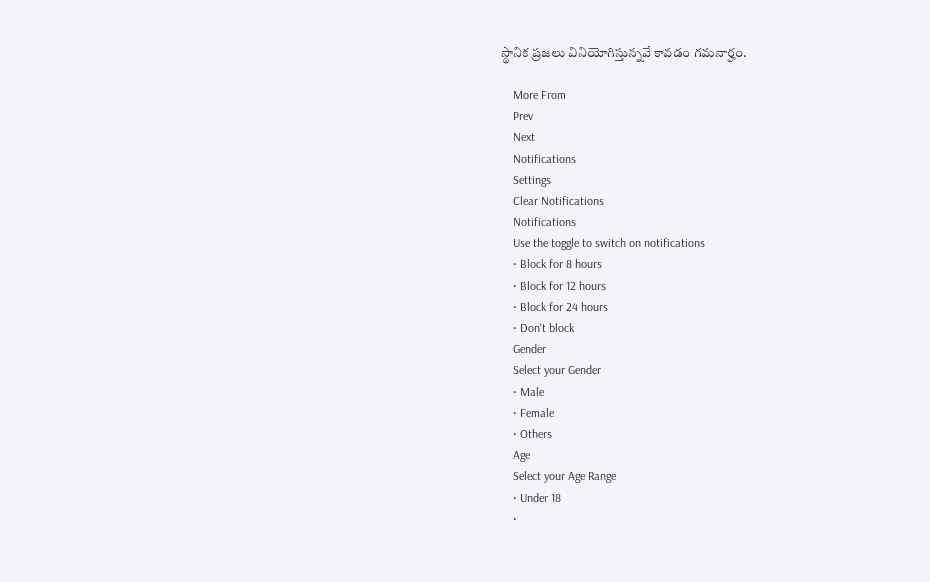స్థానిక ప్రజలు వినియోగిస్తున్నవే కావడం గమనార్హం.

    More From
    Prev
    Next
    Notifications
    Settings
    Clear Notifications
    Notifications
    Use the toggle to switch on notifications
    • Block for 8 hours
    • Block for 12 hours
    • Block for 24 hours
    • Don't block
    Gender
    Select your Gender
    • Male
    • Female
    • Others
    Age
    Select your Age Range
    • Under 18
    •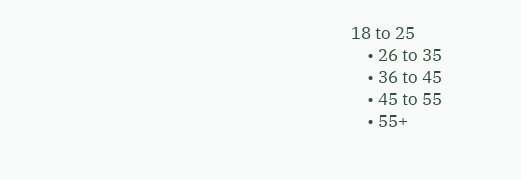18 to 25
    • 26 to 35
    • 36 to 45
    • 45 to 55
    • 55+